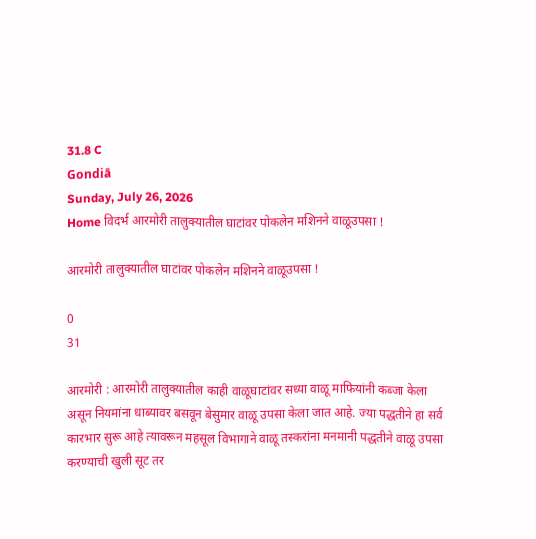31.8 C
Gondiā
Sunday, July 26, 2026
Home विदर्भ आरमोरी तालुक्यातील घाटांवर पोकलेन मशिनने वाळूउपसा !

आरमोरी तालुक्यातील घाटांवर पोकलेन मशिनने वाळूउपसा !

0
31

आरमोरी : आरमोरी तालुक्यातील काही वाळूघाटांवर सध्या वाळू माफियांनी कब्जा केला असून नियमांना धाब्यावर बसवून बेसुमार वाळू उपसा केला जात आहे. ज्या पद्धतीने हा सर्व कारभार सुरू आहे त्यावरून महसूल विभागाने वाळू तस्करांना मनमानी पद्धतीने वाळू उपसा करण्याची खुली सूट तर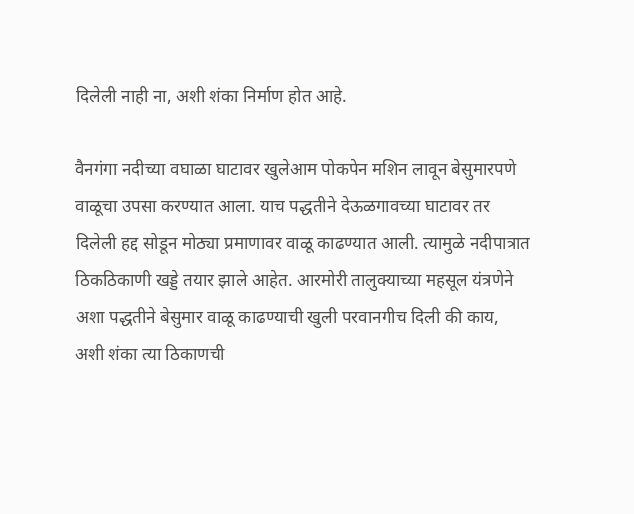दिलेली नाही ना, अशी शंका निर्माण होत आहे.

वैनगंगा नदीच्या वघाळा घाटावर खुलेआम पोकपेन मशिन लावून बेसुमारपणे वाळूचा उपसा करण्यात आला. याच पद्धतीने देऊळगावच्या घाटावर तर दिलेली हद्द सोडून मोठ्या प्रमाणावर वाळू काढण्यात आली. त्यामुळे नदीपात्रात ठिकठिकाणी खड्डे तयार झाले आहेत. आरमोरी तालुक्याच्या महसूल यंत्रणेने अशा पद्धतीने बेसुमार वाळू काढण्याची खुली परवानगीच दिली की काय, अशी शंका त्या ठिकाणची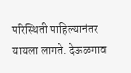परिस्थिती पाहिल्यानंतर यायला लागते. देऊळगाव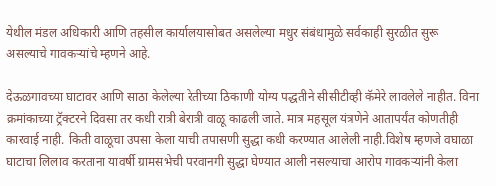येथील मंडल अधिकारी आणि तहसील कार्यालयासोबत असलेल्या मधुर संबंधामुळे सर्वकाही सुरळीत सुरू असल्याचे गावकऱ्यांचे म्हणने आहे.

देऊळगावच्या घाटावर आणि साठा केलेल्या रेतीच्या ठिकाणी योग्य पद्धतीने सीसीटीव्ही कॅमेरे लावलेले नाहीत. विना क्रमांकाच्या ट्रॅक्टरने दिवसा तर कधी रात्री बेरात्री वाळू काढली जाते. मात्र महसूल यंत्रणेने आतापर्यंत कोणतीही कारवाई नाही. किती वाळूचा उपसा केला याची तपासणी सुद्धा कधी करण्यात आलेली नाही.विशेष म्हणजे वघाळा घाटाचा लिलाव करताना यावर्षी ग्रामसभेची परवानगी सुद्धा घेण्यात आली नसल्याचा आरोप गावकऱ्यांनी केला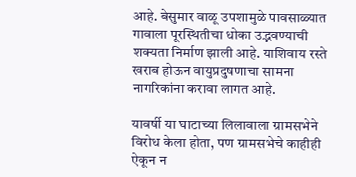आहे. बेसुमार वाळू उपशामुळे पावसाळ्यात गावाला पूरस्थितीचा धोका उद्भवण्याची शक्यता निर्माण झाली आहे. याशिवाय रस्ते खराब होऊन वायुप्रदुषणाचा सामना नागरिकांना करावा लागत आहे.

यावर्षी या घाटाच्या लिलावाला ग्रामसभेने विरोध केला होता, पण ग्रामसभेचे काहीही ऐकून न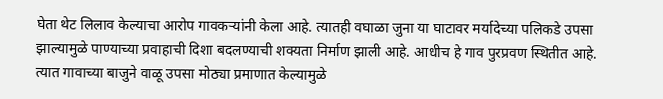घेता थेट लिलाव केल्याचा आरोप गावकऱ्यांनी केला आहे. त्यातही वघाळा जुना या घाटावर मर्यादेच्या पलिकडे उपसा झाल्यामुळे पाण्याच्या प्रवाहाची दिशा बदलण्याची शक्यता निर्माण झाली आहे. आधीच हे गाव पुरप्रवण स्थितीत आहे. त्यात गावाच्या बाजुने वाळू उपसा मोठ्या प्रमाणात केल्यामुळे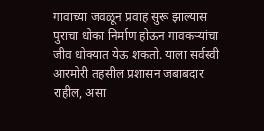गावाच्या जवळून प्रवाह सुरू झाल्यास पुराचा धोका निर्माण होऊन गावकऱ्यांचा जीव धोक्यात येऊ शकतो. याला सर्वस्वी आरमोरी तहसील प्रशासन जबाबदार राहील, असा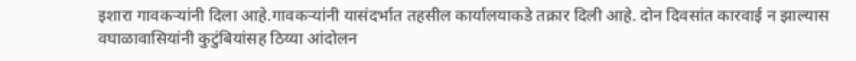इशारा गावकऱ्यांनी दिला आहे.गावकऱ्यांनी यासंदर्भात तहसील कार्यालयाकडे तक्रार दिली आहे. दोन दिवसांत कारवाई न झाल्यास वघाळावासियांनी कुटुंबियांसह ठिय्या आंदोलन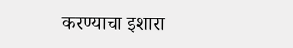करण्याचा इशारा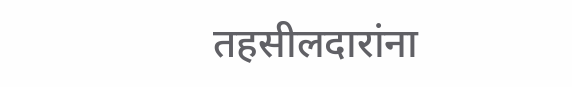तहसीलदारांना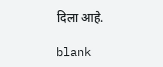दिला आहे.

blank